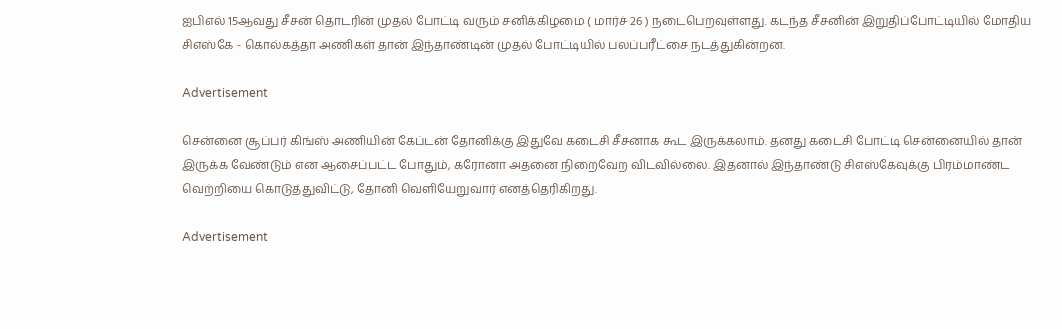ஐபிஎல் 15ஆவது சீசன் தொடரின் முதல் போட்டி வரும் சனிக்கிழமை ( மார்ச் 26 ) நடைபெறவுள்ளது. கடந்த சீசனின் இறுதிப்போட்டியில் மோதிய சிஎஸ்கே - கொல்கத்தா அணிகள் தான் இந்தாண்டின் முதல் போட்டியில் பலப்பரீட்சை நடத்துகின்றன.

Advertisement

சென்னை சூப்பர் கிங்ஸ் அணியின் கேப்டன் தோனிக்கு இதுவே கடைசி சீசனாக கூட இருக்கலாம். தனது கடைசி போட்டி சென்னையில் தான் இருக்க வேண்டும் என ஆசைப்பட்ட போதும், கரோனா அதனை நிறைவேற விடவில்லை. இதனால் இந்தாண்டு சிஎஸ்கேவுக்கு பிரம்மாண்ட வெற்றியை கொடுத்துவிட்டு, தோனி வெளியேறுவார் எனத்தெரிகிறது.

Advertisement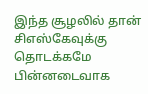இந்த சூழலில் தான் சிஎஸ்கேவுக்கு தொடக்கமே பின்னடைவாக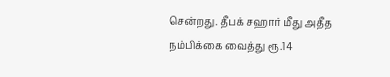சென்றது. தீபக் சஹார் மீது அதீத நம்பிக்கை வைத்து ரூ.14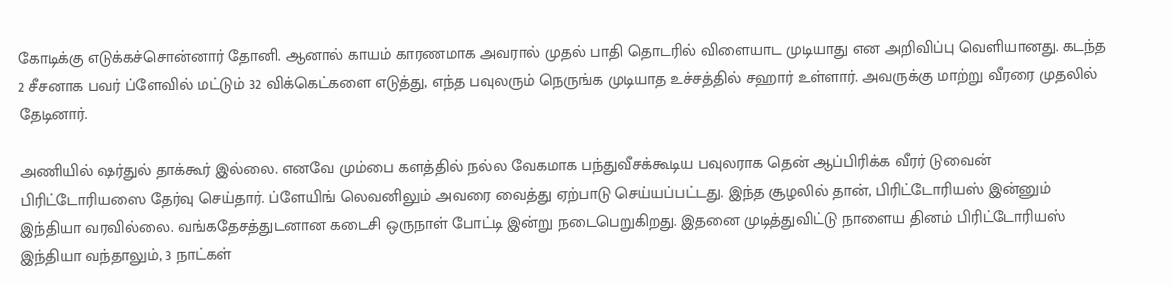கோடிக்கு எடுக்கச்சொன்னார் தோனி. ஆனால் காயம் காரணமாக அவரால் முதல் பாதி தொடரில் விளையாட முடியாது என அறிவிப்பு வெளியானது. கடந்த 2 சீசனாக பவர் ப்ளேவில் மட்டும் 32 விக்கெட்களை எடுத்து, எந்த பவுலரும் நெருங்க முடியாத உச்சத்தில் சஹார் உள்ளார். அவருக்கு மாற்று வீரரை முதலில் தேடினார்.

அணியில் ஷர்துல் தாக்கூர் இல்லை. எனவே மும்பை களத்தில் நல்ல வேகமாக பந்துவீசக்கூடிய பவுலராக தென் ஆப்பிரிக்க வீரர் டுவைன் பிரிட்டோரியஸை தேர்வு செய்தார். ப்ளேயிங் லெவனிலும் அவரை வைத்து ஏற்பாடு செய்யப்பட்டது. இந்த சூழலில் தான், பிரிட்டோரியஸ் இன்னும் இந்தியா வரவில்லை. வங்கதேசத்துடனான கடைசி ஒருநாள் போட்டி இன்று நடைபெறுகிறது. இதனை முடித்துவிட்டு நாளைய தினம் பிரிட்டோரியஸ் இந்தியா வந்தாலும், 3 நாட்கள்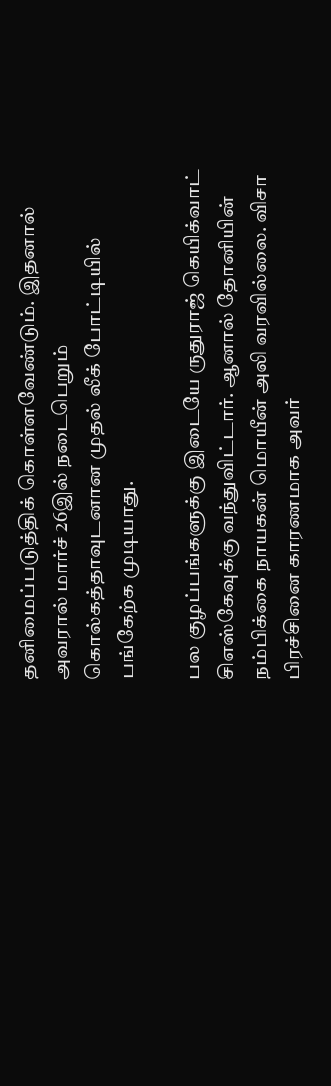தனிமைப்படுத்திக் கொள்ளவேண்டும். இதனால் அவரால் மார்ச் 26இல் நடைபெறும் கொல்கத்தாவுடனான முதல் லீக் போட்டியில் பங்கேற்க முடியாது.

பல குழப்பங்களுக்கு இடையே ருதுராஜ் கெயிக்வாட் சிஎஸ்கேவுக்கு வந்துவிட்டார். ஆனால் தோனியின் நம்பிக்கை நாயகன் மொயீன் அலி வரவில்லை. விசா பிரச்சினை காரணமாக அவர்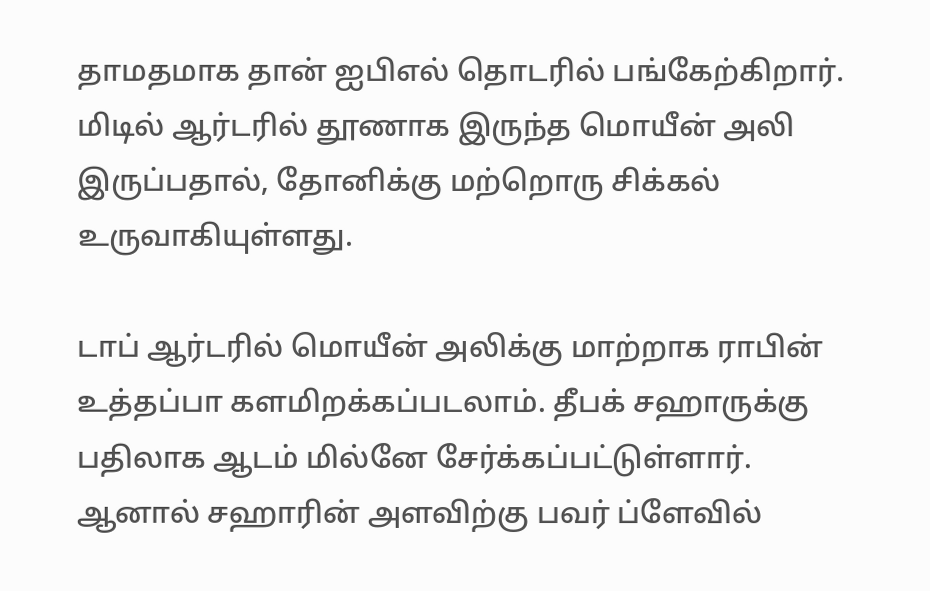தாமதமாக தான் ஐபிஎல் தொடரில் பங்கேற்கிறார். மிடில் ஆர்டரில் தூணாக இருந்த மொயீன் அலி இருப்பதால், தோனிக்கு மற்றொரு சிக்கல் உருவாகியுள்ளது.

டாப் ஆர்டரில் மொயீன் அலிக்கு மாற்றாக ராபின் உத்தப்பா களமிறக்கப்படலாம். தீபக் சஹாருக்கு பதிலாக ஆடம் மில்னே சேர்க்கப்பட்டுள்ளார். ஆனால் சஹாரின் அளவிற்கு பவர் ப்ளேவில்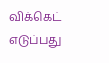விக்கெட் எடுப்பது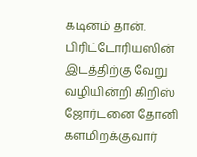கடினம் தான். பிரிட்டோரியஸின் இடத்திற்கு வேறு வழியின்றி கிறிஸ் ஜோர்டனை தோனி களமிறக்குவார்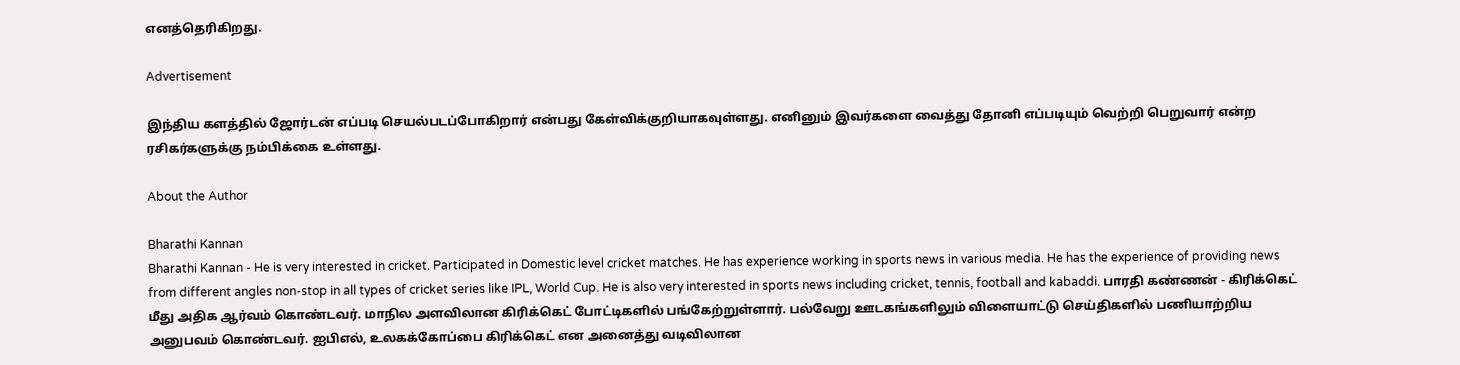எனத்தெரிகிறது.

Advertisement

இந்திய களத்தில் ஜோர்டன் எப்படி செயல்படப்போகிறார் என்பது கேள்விக்குறியாகவுள்ளது. எனினும் இவர்களை வைத்து தோனி எப்படியும் வெற்றி பெறுவார் என்ற ரசிகர்களுக்கு நம்பிக்கை உள்ளது.

About the Author

Bharathi Kannan
Bharathi Kannan - He is very interested in cricket. Participated in Domestic level cricket matches. He has experience working in sports news in various media. He has the experience of providing news from different angles non-stop in all types of cricket series like IPL, World Cup. He is also very interested in sports news including cricket, tennis, football and kabaddi. பாரதி கண்ணன் - கிரிக்கெட் மீது அதிக ஆர்வம் கொண்டவர். மாநில அளவிலான கிரிக்கெட் போட்டிகளில் பங்கேற்றுள்ளார். பல்வேறு ஊடகங்களிலும் விளையாட்டு செய்திகளில் பணியாற்றிய அனுபவம் கொண்டவர். ஐபிஎல், உலகக்கோப்பை கிரிக்கெட் என அனைத்து வடிவிலான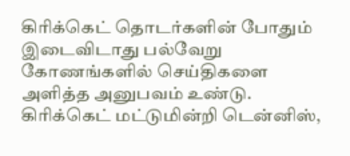கிரிக்கெட் தொடர்களின் போதும் இடைவிடாது பல்வேறு கோணங்களில் செய்திகளை அளித்த அனுபவம் உண்டு. கிரிக்கெட் மட்டுமின்றி டென்னிஸ்,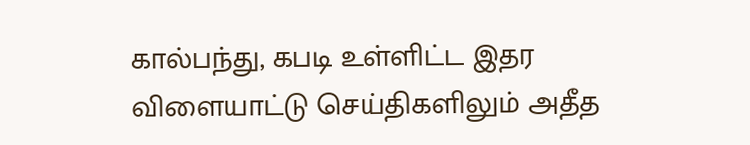கால்பந்து, கபடி உள்ளிட்ட இதர விளையாட்டு செய்திகளிலும் அதீத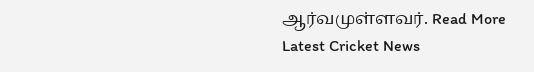ஆர்வமுள்ளவர். Read More
Latest Cricket News